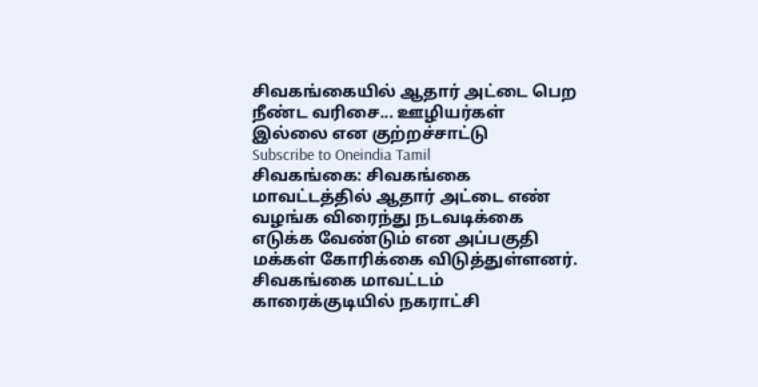சிவகங்கையில் ஆதார் அட்டை பெற நீண்ட வரிசை... ஊழியர்கள் இல்லை என குற்றச்சாட்டு
Subscribe to Oneindia Tamil
சிவகங்கை: சிவகங்கை மாவட்டத்தில் ஆதார் அட்டை எண் வழங்க விரைந்து நடவடிக்கை எடுக்க வேண்டும் என அப்பகுதி மக்கள் கோரிக்கை விடுத்துள்ளனர்.
சிவகங்கை மாவட்டம் காரைக்குடியில் நகராட்சி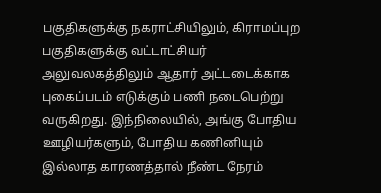பகுதிகளுக்கு நகராட்சியிலும், கிராமப்புற பகுதிகளுக்கு வட்டாட்சியர் அலுவலகத்திலும் ஆதார் அட்டடைக்காக புகைப்படம் எடுக்கும் பணி நடைபெற்று வருகிறது. இந்நிலையில், அங்கு போதிய ஊழியர்களும், போதிய கணினியும் இல்லாத காரணத்தால் நீண்ட நேரம்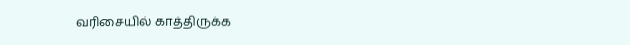வரிசையில் காத்திருக்க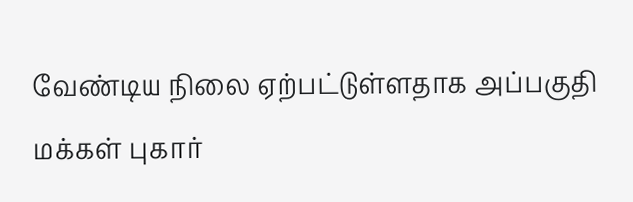வேண்டிய நிலை ஏற்பட்டுள்ளதாக அப்பகுதி மக்கள் புகார்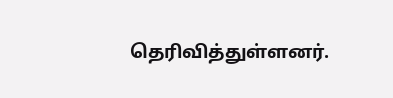தெரிவித்துள்ளனர்.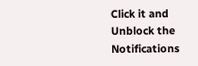Click it and Unblock the Notifications